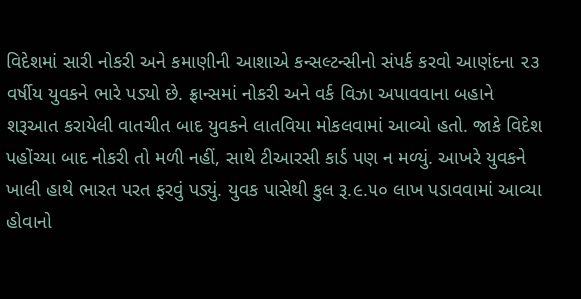વિદેશમાં સારી નોકરી અને કમાણીની આશાએ કન્સલ્ટન્સીનો સંપર્ક કરવો આણંદના ૨૩ વર્ષીય યુવકને ભારે પડ્યો છે. ફ્રાન્સમાં નોકરી અને વર્ક વિઝા અપાવવાના બહાને શરૂઆત કરાયેલી વાતચીત બાદ યુવકને લાતવિયા મોકલવામાં આવ્યો હતો. જાકે વિદેશ પહોંચ્યા બાદ નોકરી તો મળી નહીં, સાથે ટીઆરસી કાર્ડ પણ ન મળ્યું. આખરે યુવકને ખાલી હાથે ભારત પરત ફરવું પડ્યું. યુવક પાસેથી કુલ રૂ.૯.૫૦ લાખ પડાવવામાં આવ્યા હોવાનો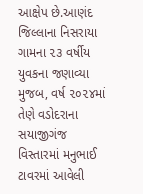આક્ષેપ છે.આણંદ જિલ્લાના નિસરાયા ગામના ૨૩ વર્ષીય યુવકના જણાવ્યા મુજબ, વર્ષ ૨૦૨૪માં તેણે વડોદરાના સયાજીગંજ વિસ્તારમાં મનુભાઈ ટાવરમાં આવેલી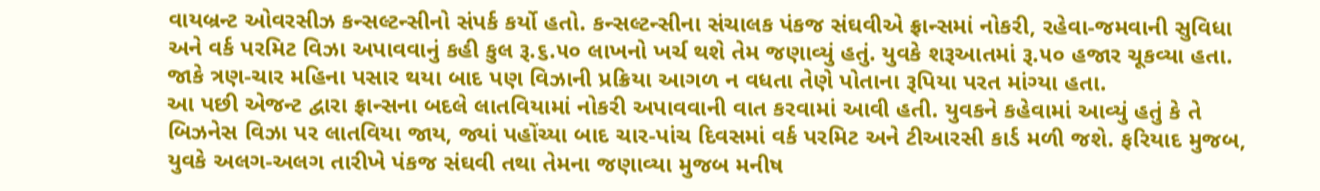વાયબ્રન્ટ ઓવરસીઝ કન્સલ્ટન્સીનો સંપર્ક કર્યો હતો. કન્સલ્ટન્સીના સંચાલક પંકજ સંઘવીએ ફ્રાન્સમાં નોકરી, રહેવા-જમવાની સુવિધા અને વર્ક પરમિટ વિઝા અપાવવાનું કહી કુલ રૂ.૬.૫૦ લાખનો ખર્ચ થશે તેમ જણાવ્યું હતું. યુવકે શરૂઆતમાં રૂ.૫૦ હજાર ચૂકવ્યા હતા. જાકે ત્રણ-ચાર મહિના પસાર થયા બાદ પણ વિઝાની પ્રક્રિયા આગળ ન વધતા તેણે પોતાના રૂપિયા પરત માંગ્યા હતા.
આ પછી એજન્ટ દ્વારા ફ્રાન્સના બદલે લાતવિયામાં નોકરી અપાવવાની વાત કરવામાં આવી હતી. યુવકને કહેવામાં આવ્યું હતું કે તે બિઝનેસ વિઝા પર લાતવિયા જાય, જ્યાં પહોંચ્યા બાદ ચાર-પાંચ દિવસમાં વર્ક પરમિટ અને ટીઆરસી કાર્ડ મળી જશે. ફરિયાદ મુજબ, યુવકે અલગ-અલગ તારીખે પંકજ સંઘવી તથા તેમના જણાવ્યા મુજબ મનીષ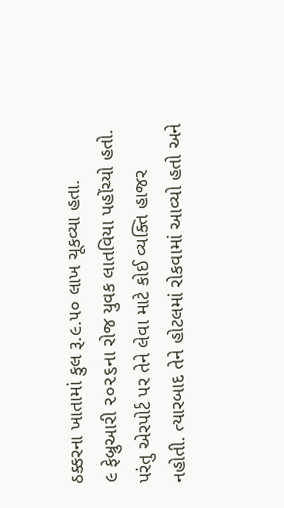ઠક્કરના ખાતામાં કુલ રૂ.૯.૫૦ લાખ ચૂકવ્યા હતા.
૯ ફેબ્રુઆરી ૨૦૨૬ના રોજ યુવક લાતવિયા પહોંચ્યો હતો. પરંતુ એરપોર્ટ પર તેને લેવા માટે કોઈ વ્યક્તિ હાજર નહોતી. ત્યારબાદ તેને હોટલમાં રોકવામાં આવ્યો હતો અને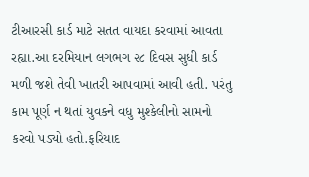ટીઆરસી કાર્ડ માટે સતત વાયદા કરવામાં આવતા રહ્યા.આ દરમિયાન લગભગ ૨૮ દિવસ સુધી કાર્ડ મળી જશે તેવી ખાતરી આપવામાં આવી હતી. પરંતુ કામ પૂર્ણ ન થતાં યુવકને વધુ મુશ્કેલીનો સામનો કરવો પડ્યો હતો.ફરિયાદ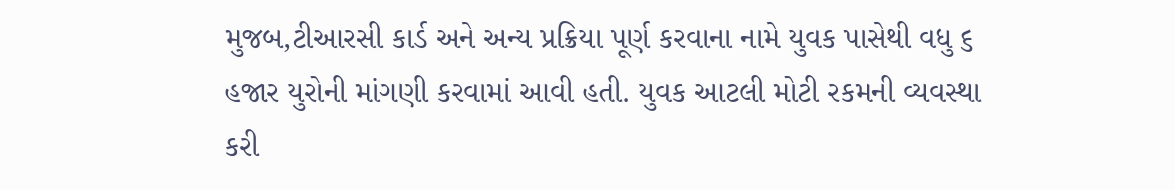મુજબ,ટીઆરસી કાર્ડ અને અન્ય પ્રક્રિયા પૂર્ણ કરવાના નામે યુવક પાસેથી વધુ ૬ હજાર યુરોની માંગણી કરવામાં આવી હતી. યુવક આટલી મોટી રકમની વ્યવસ્થા કરી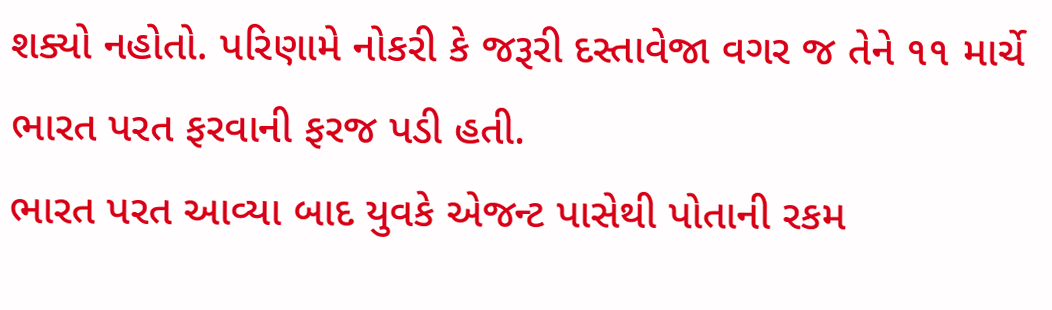શક્યો નહોતો. પરિણામે નોકરી કે જરૂરી દસ્તાવેજા વગર જ તેને ૧૧ માર્ચે ભારત પરત ફરવાની ફરજ પડી હતી.
ભારત પરત આવ્યા બાદ યુવકે એજન્ટ પાસેથી પોતાની રકમ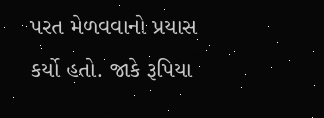પરત મેળવવાનો પ્રયાસ કર્યો હતો. જાકે રૂપિયા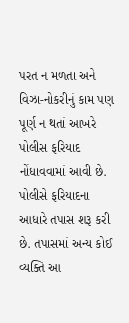પરત ન મળતા અને વિઝા-નોકરીનું કામ પણ પૂર્ણ ન થતાં આખરે પોલીસ ફરિયાદ નોંધાવવામાં આવી છે. પોલીસે ફરિયાદના આધારે તપાસ શરૂ કરી છે. તપાસમાં અન્ય કોઈ વ્યક્તિ આ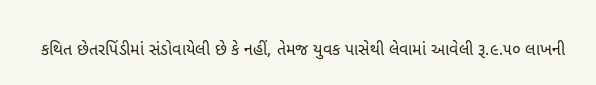કથિત છેતરપિંડીમાં સંડોવાયેલી છે કે નહીં, તેમજ યુવક પાસેથી લેવામાં આવેલી રૂ.૯.૫૦ લાખની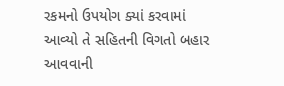રકમનો ઉપયોગ ક્યાં કરવામાં આવ્યો તે સહિતની વિગતો બહાર આવવાની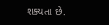શક્યતા છે.